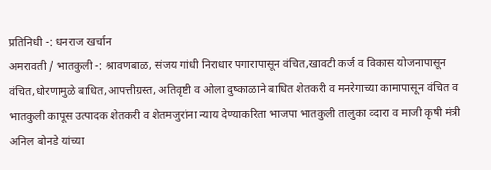प्रतिनिधी -: धनराज खर्चान
अमरावती / भातकुली -: श्रावणबाळ, संजय गांधी निराधार पगारापासून वंचित,खावटी कर्ज व विकास योजनापासून वंचित,धोरणामुळे बाधित,आपत्तीग्रस्त, अतिवृष्टी व ओला दुष्काळाने बाधित शेतकरी व मनरेगाच्या कामापासून वंचित व भातकुली कापूस उत्पादक शेतकरी व शेतमजुरांना न्याय देण्याकरिता भाजपा भातकुली तालुका व्दारा व माजी कृषी मंत्री अनिल बोनडे यांच्या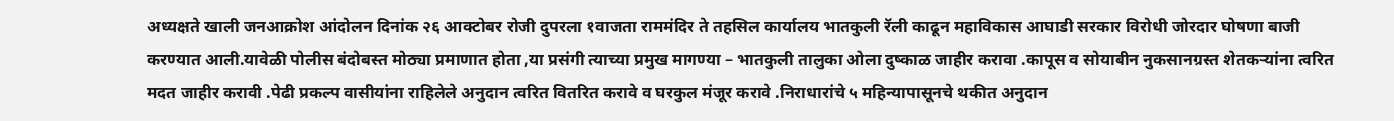अध्यक्षते खाली जनआक्रोश आंदोलन दिनांक २६ आक्टोबर रोजी दुपरला १वाजता राममंदिर ते तहसिल कार्यालय भातकुली रॅली काढून महाविकास आघाडी सरकार विरोधी जोरदार घोषणा बाजी करण्यात आली.यावेळी पोलीस बंदोबस्त मोठ्या प्रमाणात होता ,या प्रसंगी त्याच्या प्रमुख मागण्या – भातकुली तालुका ओला दुष्काळ जाहीर करावा .कापूस व सोयाबीन नुकसानग्रस्त शेतकऱ्यांना त्वरित मदत जाहीर करावी .पेढी प्रकल्प वासीयांना राहिलेले अनुदान त्वरित वितरित करावे व घरकुल मंजूर करावे .निराधारांचे ५ महिन्यापासूनचे थकीत अनुदान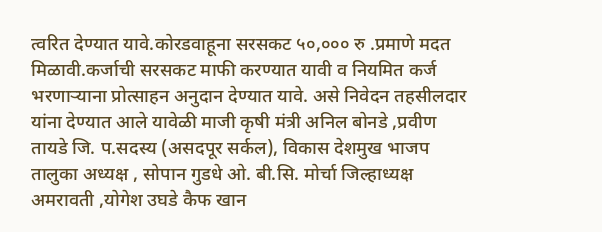त्वरित देण्यात यावे.कोरडवाहूना सरसकट ५०,००० रु .प्रमाणे मदत मिळावी.कर्जाची सरसकट माफी करण्यात यावी व नियमित कर्ज भरणाऱ्याना प्रोत्साहन अनुदान देण्यात यावे. असे निवेदन तहसीलदार यांना देण्यात आले यावेळी माजी कृषी मंत्री अनिल बोनडे ,प्रवीण तायडे जि. प.सदस्य (असदपूर सर्कल), विकास देशमुख भाजप तालुका अध्यक्ष , सोपान गुडधे ओ. बी.सि. मोर्चा जिल्हाध्यक्ष अमरावती ,योगेश उघडे कैफ खान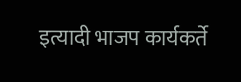इत्यादी भाजप कार्यकर्ते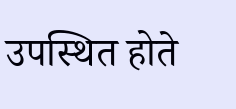उपस्थित होते